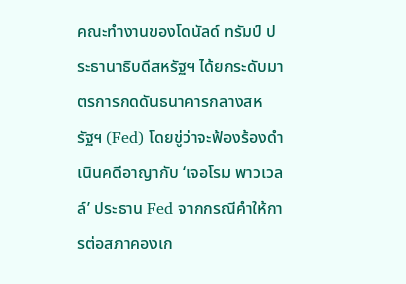คณะทำงานของโดนัลด์ ทรัมป์ ประธานาธิบดีสหรัฐฯ ได้ยกระดับมาตรการกดดันธนาคารกลางสหรัฐฯ (Fed) โดยขู่ว่าจะฟ้องร้องดำเนินคดีอาญากับ ‘เจอโรม พาวเวลล์’ ประธาน Fed จากกรณีคำให้การต่อสภาคองเก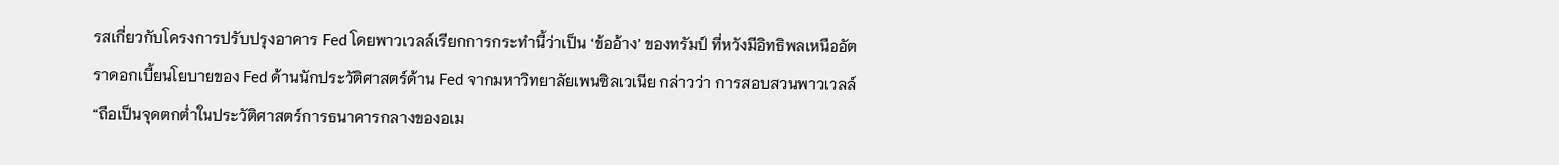รสเกี่ยวกับโครงการปรับปรุงอาคาร Fed โดยพาวเวลล์เรียกการกระทำนี้ว่าเป็น ‘ข้ออ้าง’ ของทรัมป์ ที่หวังมีอิทธิพลเหนืออัตราดอกเบี้ยนโยบายของ Fed ด้านนักประวัติศาสตร์ด้าน Fed จากมหาวิทยาลัยเพนซิลเวเนีย กล่าวว่า การสอบสวนพาวเวลล์ “ถือเป็นจุดตกต่ำในประวัติศาสตร์การธนาคารกลางของอเม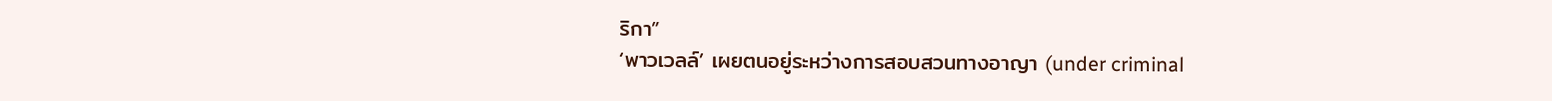ริกา”
‘พาวเวลล์’ เผยตนอยู่ระหว่างการสอบสวนทางอาญา (under criminal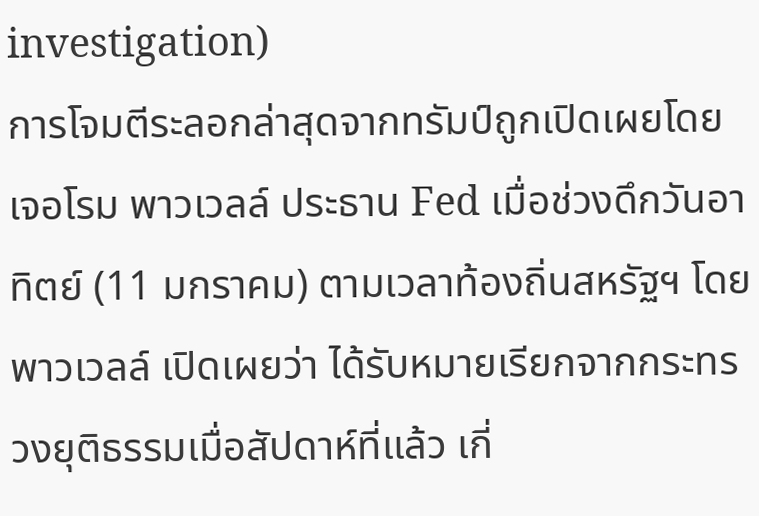investigation)
การโจมตีระลอกล่าสุดจากทรัมป์ถูกเปิดเผยโดย เจอโรม พาวเวลล์ ประธาน Fed เมื่อช่วงดึกวันอาทิตย์ (11 มกราคม) ตามเวลาท้องถิ่นสหรัฐฯ โดยพาวเวลล์ เปิดเผยว่า ได้รับหมายเรียกจากกระทรวงยุติธรรมเมื่อสัปดาห์ที่แล้ว เกี่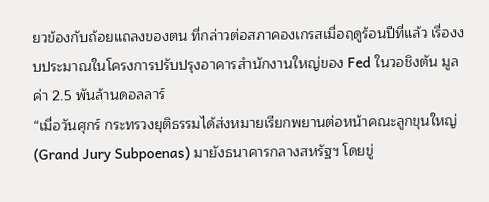ยวข้องกับถ้อยแถลงของตน ที่กล่าวต่อสภาคองเกรสเมื่อฤดูร้อนปีที่แล้ว เรื่องงบประมาณในโครงการปรับปรุงอาคารสำนักงานใหญ่ของ Fed ในวอชิงตัน มูลค่า 2.5 พันล้านดอลลาร์
“เมื่อวันศุกร์ กระทรวงยุติธรรมได้ส่งหมายเรียกพยานต่อหน้าคณะลูกขุนใหญ่ (Grand Jury Subpoenas) มายังธนาคารกลางสหรัฐฯ โดยขู่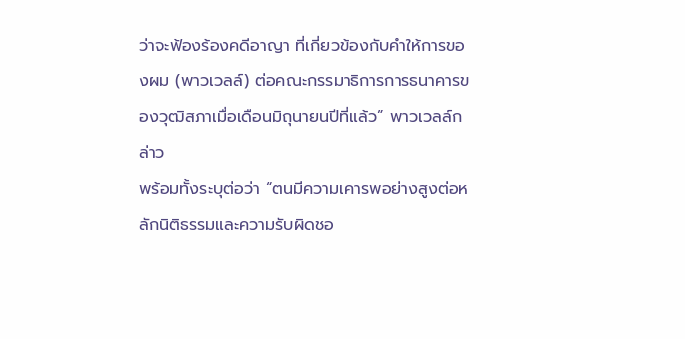ว่าจะฟ้องร้องคดีอาญา ที่เกี่ยวข้องกับคำให้การของผม (พาวเวลล์) ต่อคณะกรรมาธิการการธนาคารของวุฒิสภาเมื่อเดือนมิถุนายนปีที่แล้ว” พาวเวลล์กล่าว
พร้อมทั้งระบุต่อว่า “ตนมีความเคารพอย่างสูงต่อหลักนิติธรรมและความรับผิดชอ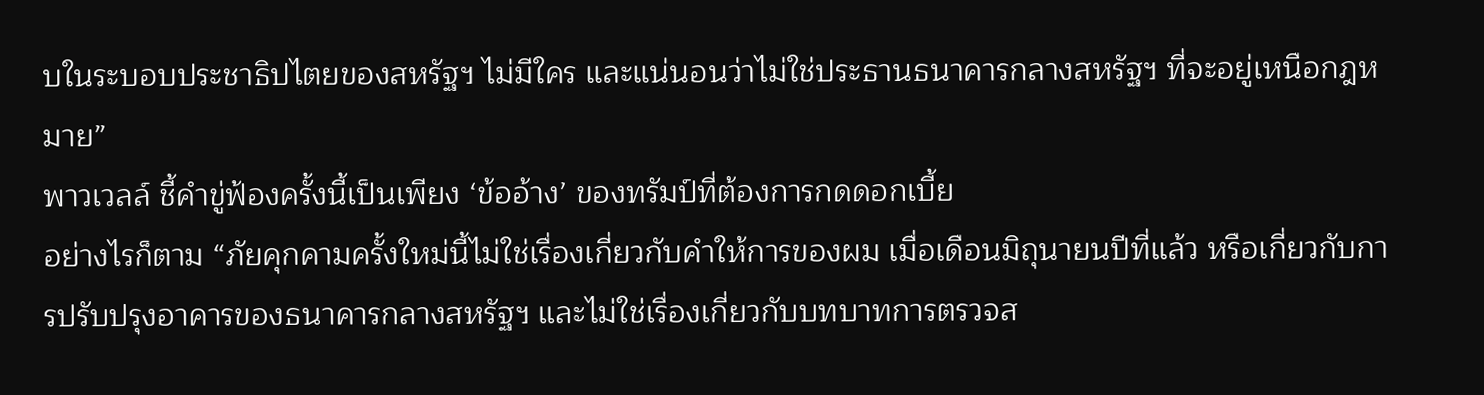บในระบอบประชาธิปไตยของสหรัฐฯ ไม่มีใคร และแน่นอนว่าไม่ใช่ประธานธนาคารกลางสหรัฐฯ ที่จะอยู่เหนือกฎหมาย”
พาวเวลล์ ชี้คำขู่ฟ้องครั้งนี้เป็นเพียง ‘ข้ออ้าง’ ของทรัมป์ที่ต้องการกดดอกเบี้ย
อย่างไรก็ตาม “ภัยคุกคามครั้งใหม่นี้ไม่ใช่เรื่องเกี่ยวกับคำให้การของผม เมื่อเดือนมิถุนายนปีที่แล้ว หรือเกี่ยวกับการปรับปรุงอาคารของธนาคารกลางสหรัฐฯ และไม่ใช่เรื่องเกี่ยวกับบทบาทการตรวจส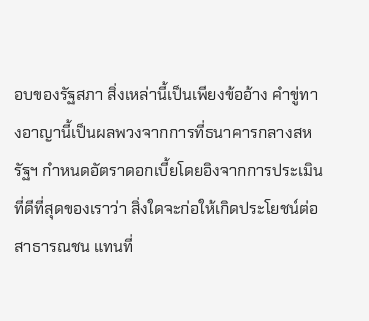อบของรัฐสภา สิ่งเหล่านี้เป็นเพียงข้ออ้าง คำขู่ทางอาญานี้เป็นผลพวงจากการที่ธนาคารกลางสหรัฐฯ กำหนดอัตราดอกเบี้ยโดยอิงจากการประเมินที่ดีที่สุดของเราว่า สิ่งใดจะก่อให้เกิดประโยชน์ต่อสาธารณชน แทนที่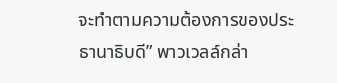จะทำตามความต้องการของประธานาธิบดี” พาวเวลล์กล่า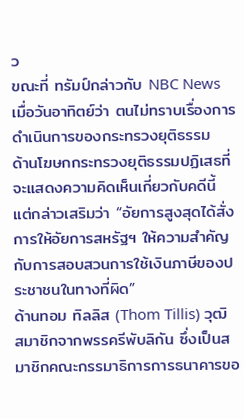ว
ขณะที่ ทรัมป์กล่าวกับ NBC News เมื่อวันอาทิตย์ว่า ตนไม่ทราบเรื่องการดำเนินการของกระทรวงยุติธรรม
ด้านโฆษกกระทรวงยุติธรรมปฏิเสธที่จะแสดงความคิดเห็นเกี่ยวกับคดีนี้ แต่กล่าวเสริมว่า “อัยการสูงสุดได้สั่งการให้อัยการสหรัฐฯ ให้ความสำคัญกับการสอบสวนการใช้เงินภาษีของประชาชนในทางที่ผิด”
ด้านทอม ทิลลิส (Thom Tillis) วุฒิสมาชิกจากพรรครีพับลิกัน ซึ่งเป็นสมาชิกคณะกรรมาธิการการธนาคารขอ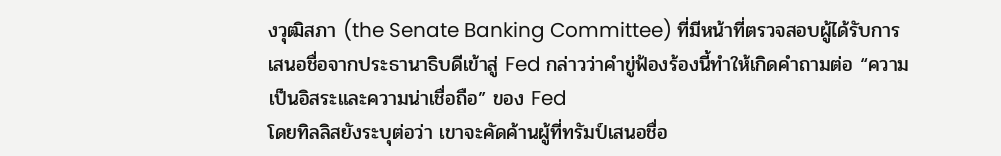งวุฒิสภา (the Senate Banking Committee) ที่มีหน้าที่ตรวจสอบผู้ได้รับการเสนอชื่อจากประธานาธิบดีเข้าสู่ Fed กล่าวว่าคำขู่ฟ้องร้องนี้ทำให้เกิดคำถามต่อ “ความเป็นอิสระและความน่าเชื่อถือ” ของ Fed
โดยทิลลิสยังระบุต่อว่า เขาจะคัดค้านผู้ที่ทรัมป์เสนอชื่อ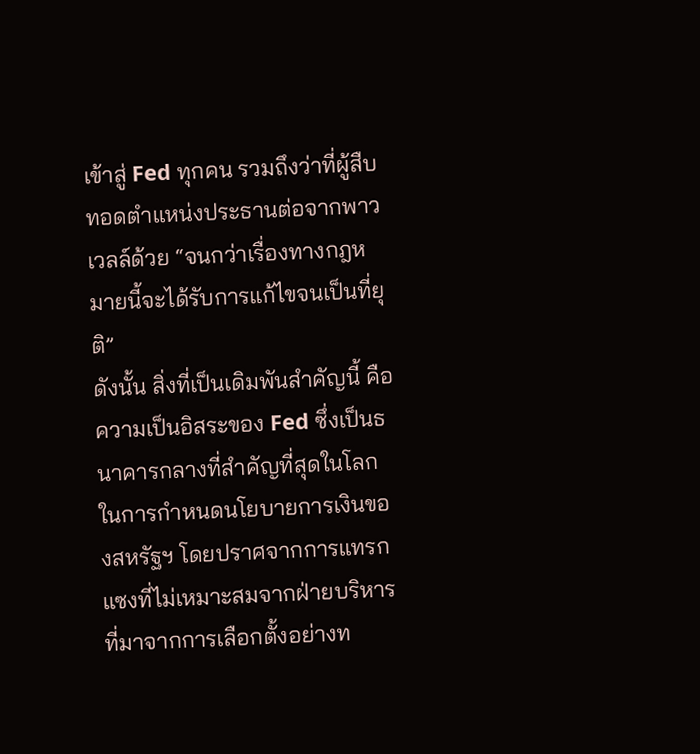เข้าสู่ Fed ทุกคน รวมถึงว่าที่ผู้สืบทอดตำแหน่งประธานต่อจากพาวเวลล์ด้วย “จนกว่าเรื่องทางกฎหมายนี้จะได้รับการแก้ไขจนเป็นที่ยุติ”
ดังนั้น สิ่งที่เป็นเดิมพันสำคัญนี้ คือความเป็นอิสระของ Fed ซึ่งเป็นธนาคารกลางที่สำคัญที่สุดในโลกในการกำหนดนโยบายการเงินของสหรัฐฯ โดยปราศจากการแทรกแซงที่ไม่เหมาะสมจากฝ่ายบริหารที่มาจากการเลือกตั้งอย่างท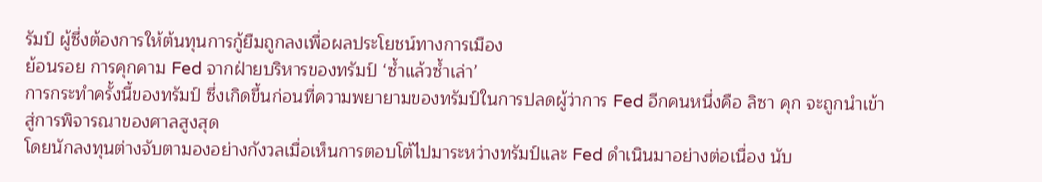รัมป์ ผู้ซึ่งต้องการให้ต้นทุนการกู้ยืมถูกลงเพื่อผลประโยชน์ทางการเมือง
ย้อนรอย การคุกคาม Fed จากฝ่ายบริหารของทรัมป์ ‘ซ้ำแล้วซ้ำเล่า’
การกระทำครั้งนี้ของทรัมป์ ซึ่งเกิดขึ้นก่อนที่ความพยายามของทรัมป์ในการปลดผู้ว่าการ Fed อีกคนหนึ่งคือ ลิซา คุก จะถูกนำเข้าสู่การพิจารณาของศาลสูงสุด
โดยนักลงทุนต่างจับตามองอย่างกังวลเมื่อเห็นการตอบโต้ไปมาระหว่างทรัมป์และ Fed ดำเนินมาอย่างต่อเนื่อง นับ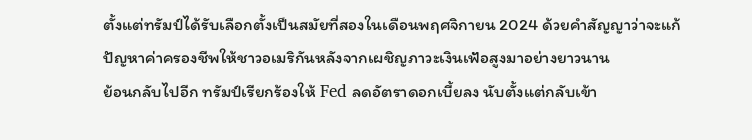ตั้งแต่ทรัมป์ได้รับเลือกตั้งเป็นสมัยที่สองในเดือนพฤศจิกายน 2024 ด้วยคำสัญญาว่าจะแก้ปัญหาค่าครองชีพให้ชาวอเมริกันหลังจากเผชิญภาวะเงินเฟ้อสูงมาอย่างยาวนาน
ย้อนกลับไปอีก ทรัมป์เรียกร้องให้ Fed ลดอัตราดอกเบี้ยลง นับตั้งแต่กลับเข้า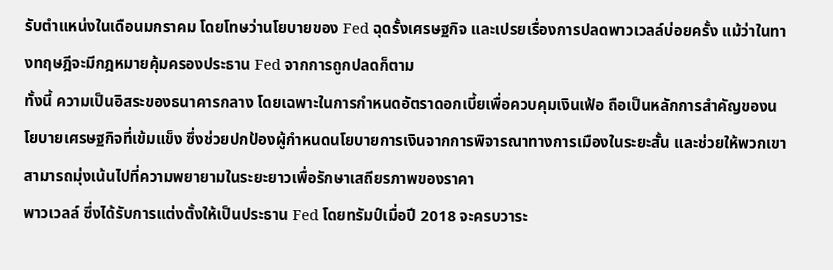รับตำแหน่งในเดือนมกราคม โดยโทษว่านโยบายของ Fed ฉุดรั้งเศรษฐกิจ และเปรยเรื่องการปลดพาวเวลล์บ่อยครั้ง แม้ว่าในทางทฤษฎีจะมีกฎหมายคุ้มครองประธาน Fed จากการถูกปลดก็ตาม
ทั้งนี้ ความเป็นอิสระของธนาคารกลาง โดยเฉพาะในการกำหนดอัตราดอกเบี้ยเพื่อควบคุมเงินเฟ้อ ถือเป็นหลักการสำคัญของนโยบายเศรษฐกิจที่เข้มแข็ง ซึ่งช่วยปกป้องผู้กำหนดนโยบายการเงินจากการพิจารณาทางการเมืองในระยะสั้น และช่วยให้พวกเขาสามารถมุ่งเน้นไปที่ความพยายามในระยะยาวเพื่อรักษาเสถียรภาพของราคา
พาวเวลล์ ซึ่งได้รับการแต่งตั้งให้เป็นประธาน Fed โดยทรัมป์เมื่อปี 2018 จะครบวาระ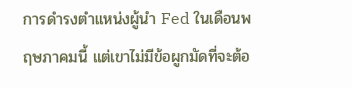การดำรงตำแหน่งผู้นำ Fed ในเดือนพฤษภาคมนี้ แต่เขาไม่มีข้อผูกมัดที่จะต้อ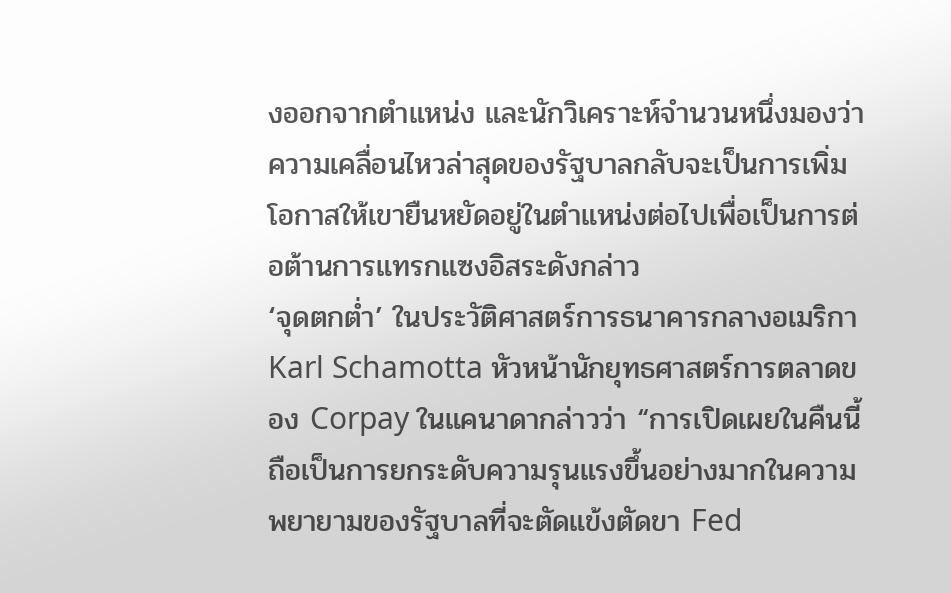งออกจากตำแหน่ง และนักวิเคราะห์จำนวนหนึ่งมองว่าความเคลื่อนไหวล่าสุดของรัฐบาลกลับจะเป็นการเพิ่มโอกาสให้เขายืนหยัดอยู่ในตำแหน่งต่อไปเพื่อเป็นการต่อต้านการแทรกแซงอิสระดังกล่าว
‘จุดตกต่ำ’ ในประวัติศาสตร์การธนาคารกลางอเมริกา
Karl Schamotta หัวหน้านักยุทธศาสตร์การตลาดของ Corpay ในแคนาดากล่าวว่า “การเปิดเผยในคืนนี้ถือเป็นการยกระดับความรุนแรงขึ้นอย่างมากในความพยายามของรัฐบาลที่จะตัดแข้งตัดขา Fed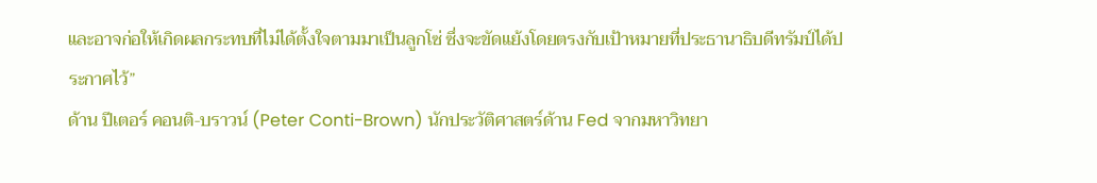และอาจก่อให้เกิดผลกระทบที่ไม่ได้ตั้งใจตามมาเป็นลูกโซ่ ซึ่งจะขัดแย้งโดยตรงกับเป้าหมายที่ประธานาธิบดีทรัมป์ได้ประกาศไว้”
ด้าน ปีเตอร์ คอนติ-บราวน์ (Peter Conti-Brown) นักประวัติศาสตร์ด้าน Fed จากมหาวิทยา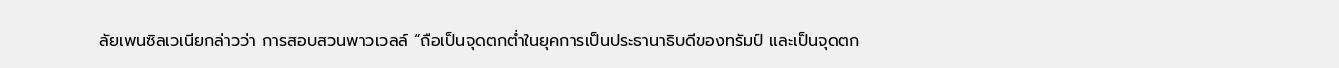ลัยเพนซิลเวเนียกล่าวว่า การสอบสวนพาวเวลล์ “ถือเป็นจุดตกต่ำในยุคการเป็นประธานาธิบดีของทรัมป์ และเป็นจุดตก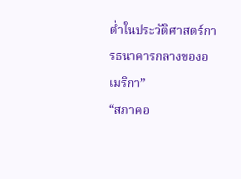ต่ำในประวัติศาสตร์การธนาคารกลางของอเมริกา”
“สภาคอ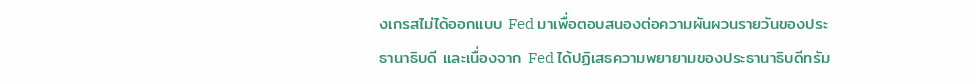งเกรสไม่ได้ออกแบบ Fed มาเพื่อตอบสนองต่อความผันผวนรายวันของประธานาธิบดี และเนื่องจาก Fed ได้ปฏิเสธความพยายามของประธานาธิบดีทรัม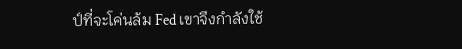ป์ที่จะโค่นล้ม Fed เขาจึงกำลังใช้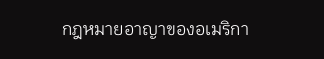กฎหมายอาญาของอเมริกา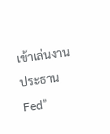เข้าเล่นงานประธาน Fed”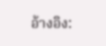อ้างอิง: